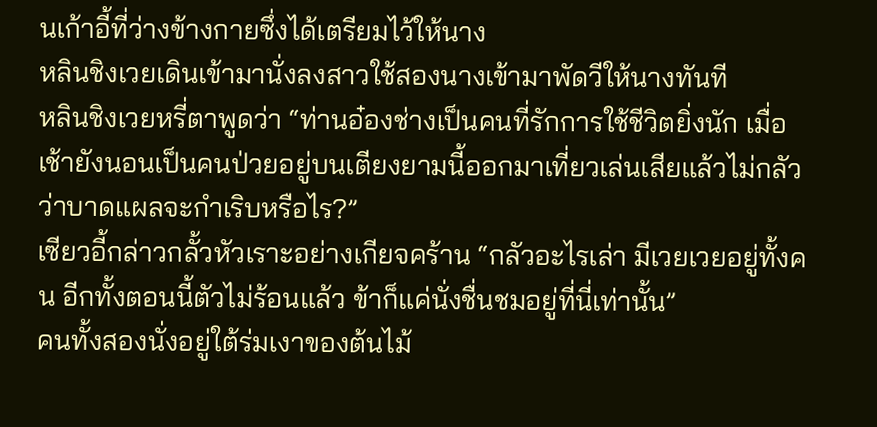นเก้าอี้ที่ว่างข้างกายซึ่งได้เตรียมไว้ให้นาง
หลินชิงเวยเดินเข้ามานั่งลงสาวใช้สองนางเข้ามาพัดวีให้นางทันที
หลินชิงเวยหรี่ตาพูดว่า “ท่านอ๋องช่างเป็นคนที่รักการใช้ชีวิตยิ่งนัก เมื่อเช้ายังนอนเป็นคนป่วยอยู่บนเตียงยามนี้ออกมาเที่ยวเล่นเสียแล้วไม่กลัวว่าบาดแผลจะกำเริบหรือไร?”
เซียวอี้กล่าวกลั้วหัวเราะอย่างเกียจคร้าน “กลัวอะไรเล่า มีเวยเวยอยู่ทั้งคน อีกทั้งตอนนี้ตัวไม่ร้อนแล้ว ข้าก็แค่นั่งชื่นชมอยู่ที่นี่เท่านั้น”
คนทั้งสองนั่งอยู่ใต้ร่มเงาของต้นไม้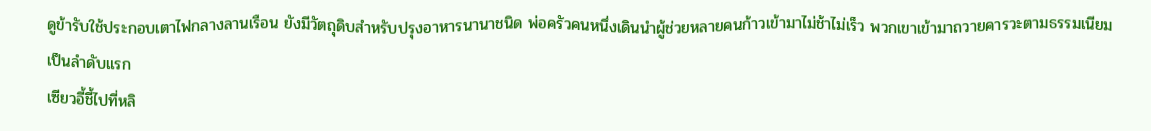ดูข้ารับใช้ประกอบเตาไฟกลางลานเรือน ยังมีวัตถุดิบสำหรับปรุงอาหารนานาชนิด พ่อครัวคนหนึ่งเดินนำผู้ช่วยหลายคนก้าวเข้ามาไม่ช้าไม่เร็ว พวกเขาเข้ามาถวายคารวะตามธรรมเนียมเป็นลำดับแรก
เซียวอี้ชี้ไปที่หลิ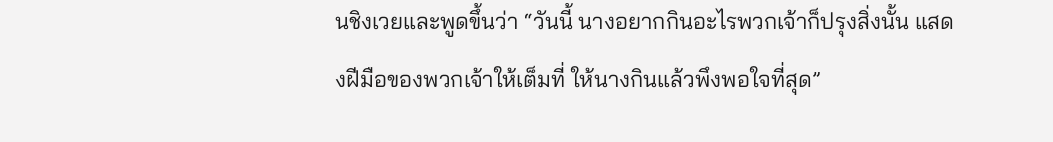นชิงเวยและพูดขึ้นว่า “วันนี้ นางอยากกินอะไรพวกเจ้าก็ปรุงสิ่งนั้น แสดงฝีมือของพวกเจ้าให้เต็มที่ ให้นางกินแล้วพึงพอใจที่สุด”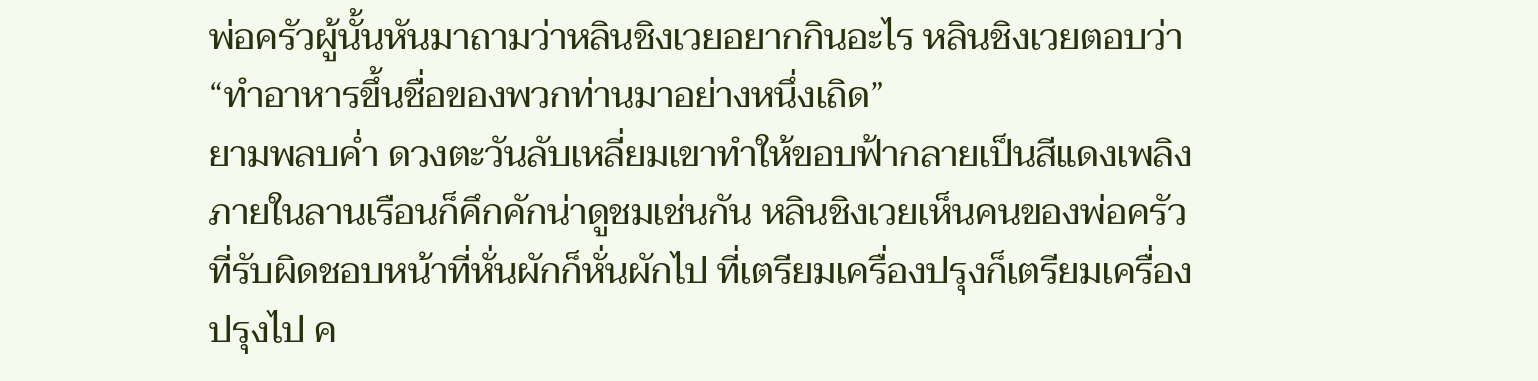พ่อครัวผู้นั้นหันมาถามว่าหลินชิงเวยอยากกินอะไร หลินชิงเวยตอบว่า “ทำอาหารขึ้นชื่อของพวกท่านมาอย่างหนึ่งเถิด”
ยามพลบค่ำ ดวงตะวันลับเหลี่ยมเขาทำให้ขอบฟ้ากลายเป็นสีแดงเพลิง ภายในลานเรือนก็คึกคักน่าดูชมเช่นกัน หลินชิงเวยเห็นคนของพ่อครัวที่รับผิดชอบหน้าที่หั่นผักก็หั่นผักไป ที่เตรียมเครื่องปรุงก็เตรียมเครื่องปรุงไป ค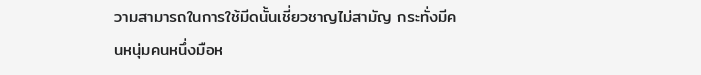วามสามารถในการใช้มีดนั้นเชี่ยวชาญไม่สามัญ กระทั่งมีคนหนุ่มคนหนึ่งมือห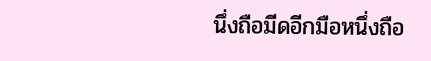นึ่งถือมีดอีกมือหนึ่งถือ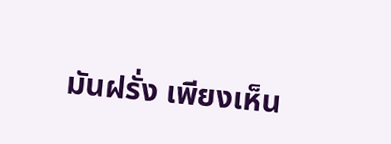มันฝรั่ง เพียงเห็น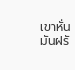เขาหั่นมันฝรั